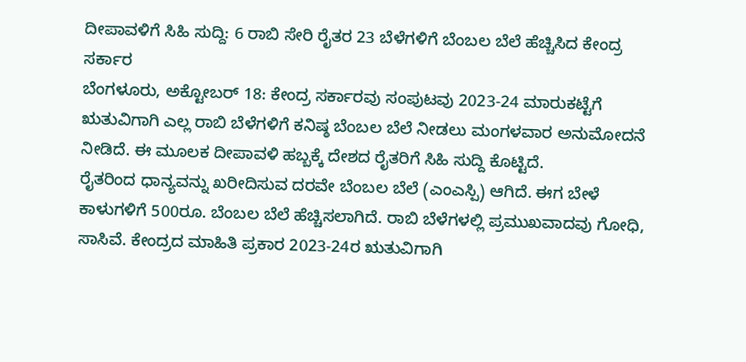ದೀಪಾವಳಿಗೆ ಸಿಹಿ ಸುದ್ದಿ: 6 ರಾಬಿ ಸೇರಿ ರೈತರ 23 ಬೆಳೆಗಳಿಗೆ ಬೆಂಬಲ ಬೆಲೆ ಹೆಚ್ಚಿಸಿದ ಕೇಂದ್ರ ಸರ್ಕಾರ
ಬೆಂಗಳೂರು, ಅಕ್ಟೋಬರ್ 18: ಕೇಂದ್ರ ಸರ್ಕಾರವು ಸಂಪುಟವು 2023-24 ಮಾರುಕಟ್ಟೆಗೆ ಋತುವಿಗಾಗಿ ಎಲ್ಲ ರಾಬಿ ಬೆಳೆಗಳಿಗೆ ಕನಿಷ್ಠ ಬೆಂಬಲ ಬೆಲೆ ನೀಡಲು ಮಂಗಳವಾರ ಅನುಮೋದನೆ ನೀಡಿದೆ. ಈ ಮೂಲಕ ದೀಪಾವಳಿ ಹಬ್ಬಕ್ಕೆ ದೇಶದ ರೈತರಿಗೆ ಸಿಹಿ ಸುದ್ದಿ ಕೊಟ್ಟಿದೆ.
ರೈತರಿಂದ ಧಾನ್ಯವನ್ನು ಖರೀದಿಸುವ ದರವೇ ಬೆಂಬಲ ಬೆಲೆ (ಎಂಎಸ್ಪಿ) ಆಗಿದೆ. ಈಗ ಬೇಳೆ ಕಾಳುಗಳಿಗೆ 500ರೂ. ಬೆಂಬಲ ಬೆಲೆ ಹೆಚ್ಚಿಸಲಾಗಿದೆ. ರಾಬಿ ಬೆಳೆಗಳಲ್ಲಿ ಪ್ರಮುಖವಾದವು ಗೋಧಿ, ಸಾಸಿವೆ. ಕೇಂದ್ರದ ಮಾಹಿತಿ ಪ್ರಕಾರ 2023-24ರ ಋತುವಿಗಾಗಿ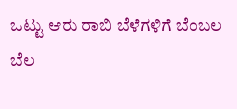ಒಟ್ಟು ಆರು ರಾಬಿ ಬೆಳೆಗಳಿಗೆ ಬೆಂಬಲ ಬೆಲ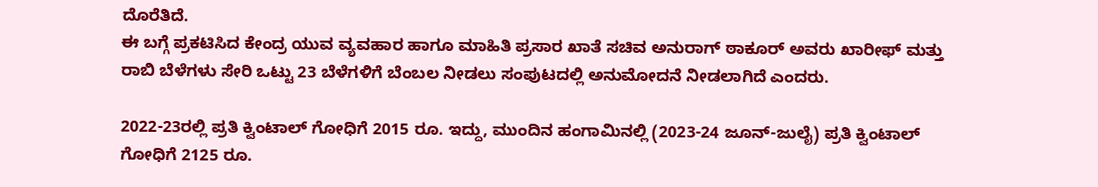ದೊರೆತಿದೆ.
ಈ ಬಗ್ಗೆ ಪ್ರಕಟಿಸಿದ ಕೇಂದ್ರ ಯುವ ವ್ಯವಹಾರ ಹಾಗೂ ಮಾಹಿತಿ ಪ್ರಸಾರ ಖಾತೆ ಸಚಿವ ಅನುರಾಗ್ ಠಾಕೂರ್ ಅವರು ಖಾರೀಫ್ ಮತ್ತು ರಾಬಿ ಬೆಳೆಗಳು ಸೇರಿ ಒಟ್ಟು 23 ಬೆಳೆಗಳಿಗೆ ಬೆಂಬಲ ನೀಡಲು ಸಂಪುಟದಲ್ಲಿ ಅನುಮೋದನೆ ನೀಡಲಾಗಿದೆ ಎಂದರು.

2022-23ರಲ್ಲಿ ಪ್ರತಿ ಕ್ವಿಂಟಾಲ್ ಗೋಧಿಗೆ 2015 ರೂ. ಇದ್ದು, ಮುಂದಿನ ಹಂಗಾಮಿನಲ್ಲಿ (2023-24 ಜೂನ್-ಜುಲೈ) ಪ್ರತಿ ಕ್ವಿಂಟಾಲ್ ಗೋಧಿಗೆ 2125 ರೂ.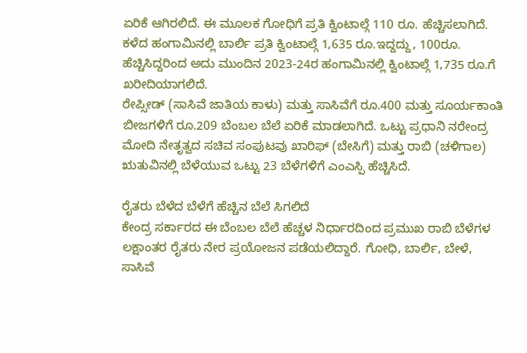ಏರಿಕೆ ಆಗಿರಲಿದೆ. ಈ ಮೂಲಕ ಗೋಧಿಗೆ ಪ್ರತಿ ಕ್ವಿಂಟಾಲ್ಗೆ 110 ರೂ. ಹೆಚ್ಚಿಸಲಾಗಿದೆ. ಕಳೆದ ಹಂಗಾಮಿನಲ್ಲಿ ಬಾರ್ಲಿ ಪ್ರತಿ ಕ್ವಿಂಟಾಲ್ಗೆ 1,635 ರೂ.ಇದ್ದದ್ದು, 100ರೂ. ಹೆಚ್ಚಿಸಿದ್ದರಿಂದ ಅದು ಮುಂದಿನ 2023-24ರ ಹಂಗಾಮಿನಲ್ಲಿ ಕ್ವಿಂಟಾಲ್ಗೆ 1,735 ರೂ.ಗೆ ಖರೀದಿಯಾಗಲಿದೆ.
ರೇಪ್ಸೀಡ್ (ಸಾಸಿವೆ ಜಾತಿಯ ಕಾಳು) ಮತ್ತು ಸಾಸಿವೆಗೆ ರೂ.400 ಮತ್ತು ಸೂರ್ಯಕಾಂತಿ ಬೀಜಗಳಿಗೆ ರೂ.209 ಬೆಂಬಲ ಬೆಲೆ ಏರಿಕೆ ಮಾಡಲಾಗಿದೆ. ಒಟ್ಟು ಪ್ರಧಾನಿ ನರೇಂದ್ರ ಮೋದಿ ನೇತೃತ್ವದ ಸಚಿವ ಸಂಪುಟವು ಖಾರಿಫ್ (ಬೇಸಿಗೆ) ಮತ್ತು ರಾಬಿ (ಚಳಿಗಾಲ) ಋತುವಿನಲ್ಲಿ ಬೆಳೆಯುವ ಒಟ್ಟು 23 ಬೆಳೆಗಳಿಗೆ ಎಂಎಸ್ಪಿ ಹೆಚ್ಚಿಸಿದೆ.

ರೈತರು ಬೆಳೆದ ಬೆಳೆಗೆ ಹೆಚ್ಚಿನ ಬೆಲೆ ಸಿಗಲಿದೆ
ಕೇಂದ್ರ ಸರ್ಕಾರದ ಈ ಬೆಂಬಲ ಬೆಲೆ ಹೆಚ್ಚಳ ನಿರ್ಧಾರದಿಂದ ಪ್ರಮುಖ ರಾಬಿ ಬೆಳೆಗಳ ಲಕ್ಷಾಂತರ ರೈತರು ನೇರ ಪ್ರಯೋಜನ ಪಡೆಯಲಿದ್ದಾರೆ. ಗೋಧಿ, ಬಾರ್ಲಿ, ಬೇಳೆ, ಸಾಸಿವೆ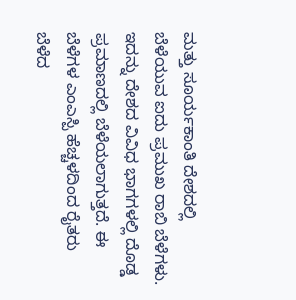ಮತ್ತು ಸೂರ್ಯಕಾಂತಿ ದೇಶದಲ್ಲಿ ಬೆಳೆಯುವ ಐದು ಪ್ರಮುಖ ರಾಬಿ ಬೆಳೆಗಳು. ಇದನ್ನು ದೇಶದ ವಿವಿಧ ಭಾಗಗಳಲ್ಲಿ ದೊಡ್ಡ ಪ್ರಮಾಣದಲ್ಲಿ ಬೆಳೆಯಲಾಗುತ್ತದೆ. ಈ ಬೆಳೆಗಳ ಎಂಎಸ್ಪಿ ಹೆಚ್ಚಳದಿಂದ ರೈತರು ಬೆಳೆದ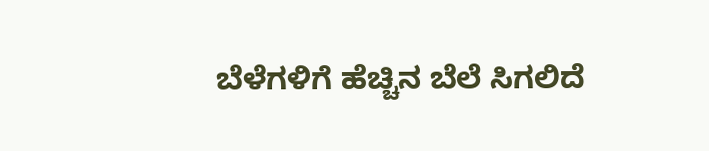ಬೆಳೆಗಳಿಗೆ ಹೆಚ್ಚಿನ ಬೆಲೆ ಸಿಗಲಿದೆ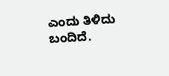ಎಂದು ತಿಳಿದು ಬಂದಿದೆ.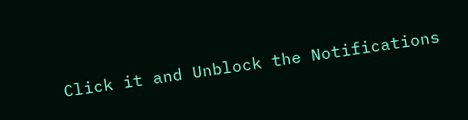Click it and Unblock the Notifications